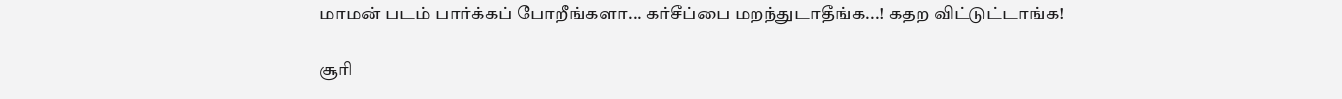மாமன் படம் பார்க்கப் போறீங்களா... கர்சீப்பை மறந்துடாதீங்க...! கதற விட்டுட்டாங்க!

சூரி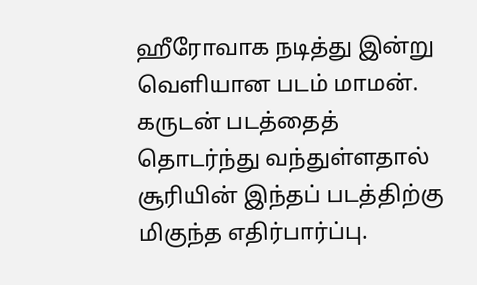ஹீரோவாக நடித்து இன்று வெளியான படம் மாமன். கருடன் படத்தைத் தொடர்ந்து வந்துள்ளதால் சூரியின் இந்தப் படத்திற்கு மிகுந்த எதிர்பார்ப்பு.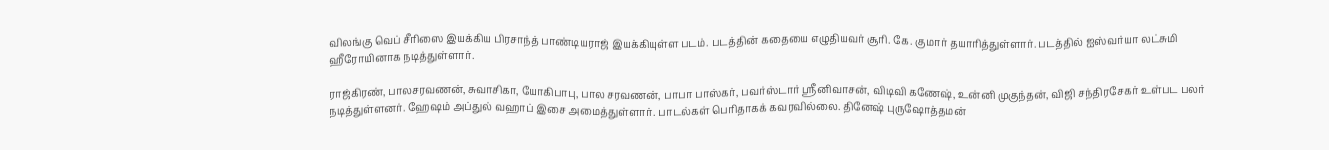விலங்கு வெப் சீரிஸை இயக்கிய பிரசாந்த் பாண்டியராஜ் இயக்கியுள்ள படம். படத்தின் கதையை எழுதியவர் சூரி. கே. குமார் தயாரித்துள்ளார். படத்தில் ஐஸ்வர்யா லட்சுமி ஹீரோயினாக நடித்துள்ளார்.

ராஜ்கிரண், பாலசரவணன், சுவாசிகா, யோகிபாபு, பால சரவணன், பாபா பாஸ்கர், பவர்ஸ்டார் ஸ்ரீனிவாசன், விடிவி கணேஷ், உன்னி முகுந்தன், விஜி சந்திரசேகர் உள்பட பலர் நடித்துள்ளனர். ஹேஷம் அப்துல் வஹாப் இசை அமைத்துள்ளார். பாடல்கள் பெரிதாகக் கவரவில்லை. தினேஷ் புருஷோத்தமன்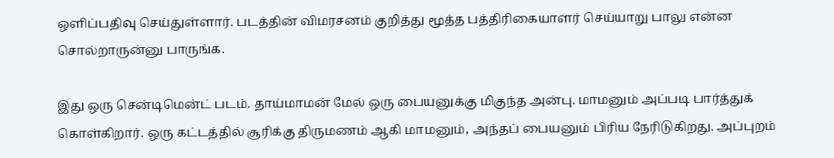ஒளிப்பதிவு செய்துள்ளார். படத்தின் விமரசனம் குறித்து மூத்த பத்திரிகையாளர் செய்யாறு பாலு என்ன சொல்றாருன்னு பாருங்க.

இது ஒரு சென்டிமென்ட் படம். தாய்மாமன் மேல் ஒரு பையனுக்கு மிகுந்த அன்பு. மாமனும் அப்படி பார்த்துக் கொள்கிறார். ஒரு கட்டத்தில் சூரிக்கு திருமணம் ஆகி மாமனும், அந்தப் பையனும் பிரிய நேரிடுகிறது. அப்புறம்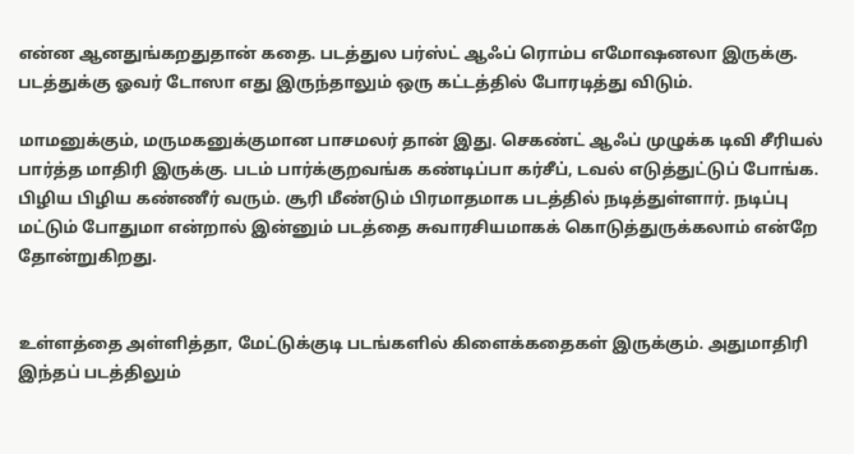என்ன ஆனதுங்கறதுதான் கதை. படத்துல பர்ஸ்ட் ஆஃப் ரொம்ப எமோஷனலா இருக்கு. படத்துக்கு ஓவர் டோஸா எது இருந்தாலும் ஒரு கட்டத்தில் போரடித்து விடும்.

மாமனுக்கும், மருமகனுக்குமான பாசமலர் தான் இது. செகண்ட் ஆஃப் முழுக்க டிவி சீரியல் பார்த்த மாதிரி இருக்கு. படம் பார்க்குறவங்க கண்டிப்பா கர்சீப், டவல் எடுத்துட்டுப் போங்க. பிழிய பிழிய கண்ணீர் வரும். சூரி மீண்டும் பிரமாதமாக படத்தில் நடித்துள்ளார். நடிப்பு மட்டும் போதுமா என்றால் இன்னும் படத்தை சுவாரசியமாகக் கொடுத்துருக்கலாம் என்றே தோன்றுகிறது.


உள்ளத்தை அள்ளித்தா, மேட்டுக்குடி படங்களில் கிளைக்கதைகள் இருக்கும். அதுமாதிரி இந்தப் படத்திலும்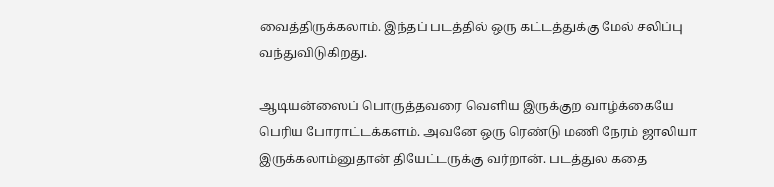வைத்திருக்கலாம். இந்தப் படத்தில் ஒரு கட்டத்துக்கு மேல் சலிப்பு வந்துவிடுகிறது.

ஆடியன்ஸைப் பொருத்தவரை வெளிய இருக்குற வாழ்க்கையே பெரிய போராட்டக்களம். அவனே ஒரு ரெண்டு மணி நேரம் ஜாலியா இருக்கலாம்னுதான் தியேட்டருக்கு வர்றான். படத்துல கதை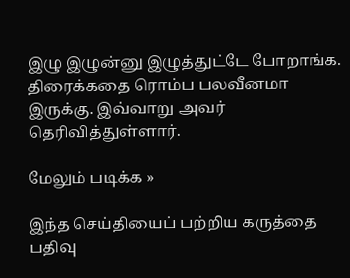இழு இழுன்னு இழுத்துட்டே போறாங்க. திரைக்கதை ரொம்ப பலவீனமா இருக்கு. இவ்வாறு அவர் தெரிவித்துள்ளார்.

மேலும் படிக்க »

இந்த செய்தியைப் பற்றிய கருத்தை பதிவு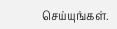செய்யுங்கள்.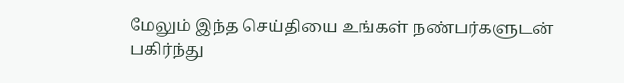மேலும் இந்த செய்தியை உங்கள் நண்பர்களுடன் பகிர்ந்து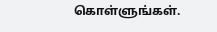கொள்ளுங்கள்.